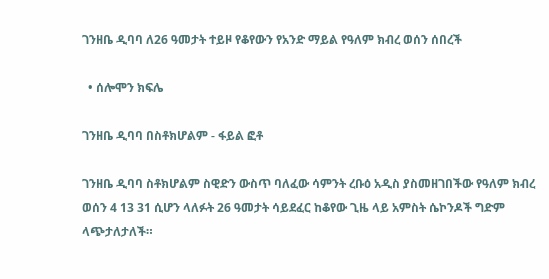ገንዘቤ ዲባባ ለ26 ዓመታት ተይዞ የቆየውን የአንድ ማይል የዓለም ክብረ ወሰን ሰበረች

  • ሰሎሞን ክፍሌ

ገንዘቤ ዲባባ በስቶክሆልም - ፋይል ፎቶ

ገንዘቤ ዲባባ ስቶክሆልም ስዊድን ውስጥ ባለፈው ሳምንት ረቡዕ አዲስ ያስመዘገበችው የዓለም ክብረ ወሰን 4 13 31 ሲሆን ላለፉት 26 ዓመታት ሳይደፈር ከቆየው ጊዜ ላይ አምስት ሴኮንዶች ግድም ላጭታለታለች።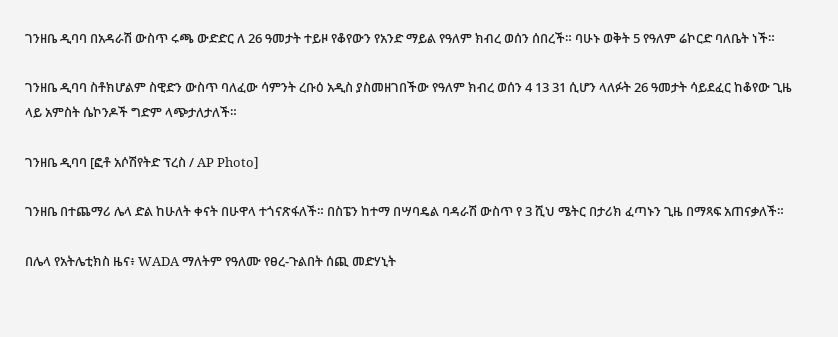ገንዘቤ ዲባባ በአዳራሽ ውስጥ ሩጫ ውድድር ለ 26 ዓመታት ተይዞ የቆየውን የአንድ ማይል የዓለም ክብረ ወሰን ሰበረች። ባሁኑ ወቅት 5 የዓለም ሬኮርድ ባለቤት ነች።

ገንዘቤ ዲባባ ስቶክሆልም ስዊድን ውስጥ ባለፈው ሳምንት ረቡዕ አዲስ ያስመዘገበችው የዓለም ክብረ ወሰን 4 13 31 ሲሆን ላለፉት 26 ዓመታት ሳይደፈር ከቆየው ጊዜ ላይ አምስት ሴኮንዶች ግድም ላጭታለታለች።

ገንዘቤ ዲባባ [ፎቶ አሶሽየትድ ፕረስ / AP Photo]

ገንዘቤ በተጨማሪ ሌላ ድል ከሁለት ቀናት በሁዋላ ተጎናጽፋለች። በስፔን ከተማ በሣባዴል ባዳራሽ ውስጥ የ 3 ሺህ ሜትር በታሪክ ፈጣኑን ጊዜ በማጻፍ አጠናቃለች።

በሌላ የአትሌቲክስ ዜና፥ WADA ማለትም የዓለሙ የፀረ-ጉልበት ሰጪ መድሃኒት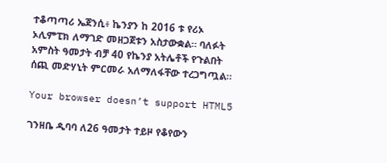ተቆጣጣሪ ኤጀንሲ፥ ኬንያን ከ 2016 ቱ የሪኦ ኦሊምፒክ ለማገድ መዘጋጀቱን አስታውቋል። ባለፉት አምስት ዓመታት ብቻ 40 የኬንያ አትሌቶች የጉልበት ሰጪ መድሃኒት ምርመራ አለማለፋቸው ተረጋግጧል።

Your browser doesn’t support HTML5

ገንዘቤ ዲባባ ለ26 ዓመታት ተይዞ የቆየውን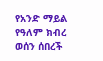የአንድ ማይል የዓለም ክብረ ወሰን ሰበረች